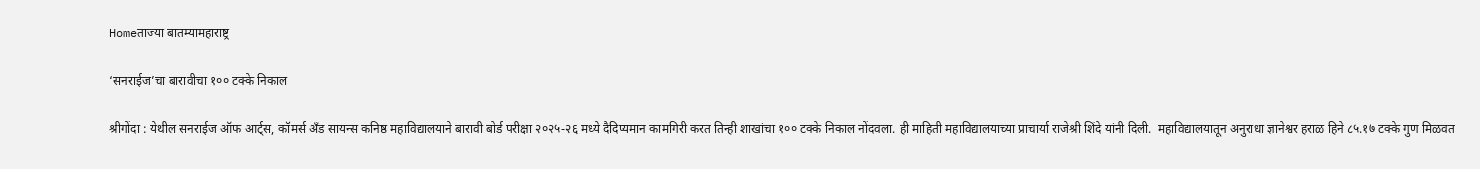Homeताज्या बातम्यामहाराष्ट्र

‘सनराईज’चा बारावीचा १०० टक्के निकाल

श्रीगोंदा : येथील सनराईज ऑफ आर्ट्स, कॉमर्स अँड सायन्स कनिष्ठ महाविद्यालयाने बारावी बोर्ड परीक्षा २०२५-२६ मध्ये दैदिप्यमान कामगिरी करत तिन्ही शाखांचा १०० टक्के निकाल नोंदवला. ही माहिती महाविद्यालयाच्या प्राचार्या राजेश्री शिंदे यांनी दिली.  महाविद्यालयातून अनुराधा ज्ञानेश्वर हराळ हिने ८५.१७ टक्के गुण मिळवत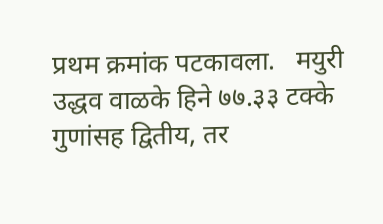प्रथम क्रमांक पटकावला.   मयुरी उद्धव वाळके हिने ७७.३३ टक्के गुणांसह द्वितीय, तर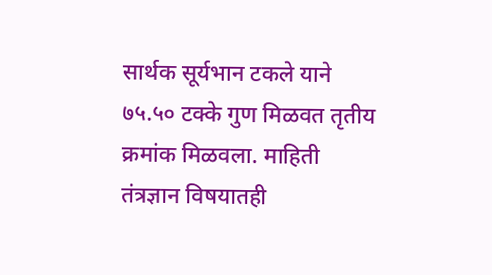सार्थक सूर्यभान टकले याने ७५.५० टक्के गुण मिळवत तृतीय क्रमांक मिळवला. माहिती तंत्रज्ञान विषयातही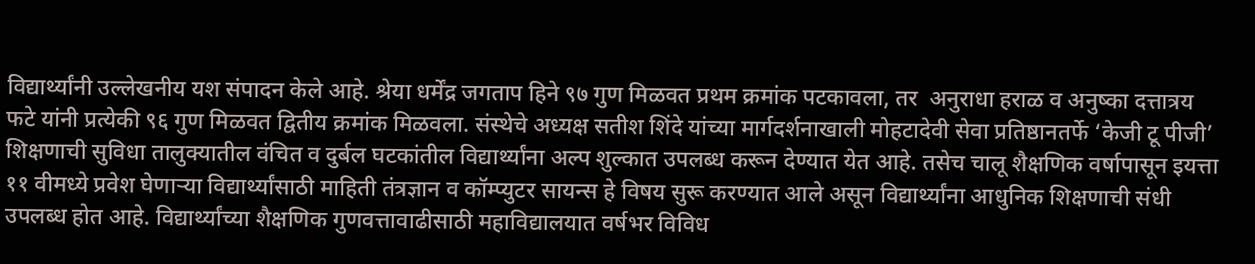विद्यार्थ्यांनी उल्लेखनीय यश संपादन केले आहे. श्रेया धर्मेंद्र जगताप हिने ९७ गुण मिळवत प्रथम क्रमांक पटकावला, तर  अनुराधा हराळ व अनुष्का दत्तात्रय फटे यांनी प्रत्येकी ९६ गुण मिळवत द्वितीय क्रमांक मिळवला. संस्थेचे अध्यक्ष सतीश शिंदे यांच्या मार्गदर्शनाखाली मोहटादेवी सेवा प्रतिष्ठानतर्फे ‘केजी टू पीजी’ शिक्षणाची सुविधा तालुक्यातील वंचित व दुर्बल घटकांतील विद्यार्थ्यांना अल्प शुल्कात उपलब्ध करून देण्यात येत आहे. तसेच चालू शैक्षणिक वर्षापासून इयत्ता ११ वीमध्ये प्रवेश घेणाऱ्या विद्यार्थ्यांसाठी माहिती तंत्रज्ञान व कॉम्प्युटर सायन्स हे विषय सुरू करण्यात आले असून विद्यार्थ्यांना आधुनिक शिक्षणाची संधी उपलब्ध होत आहे. विद्यार्थ्यांच्या शैक्षणिक गुणवत्तावाढीसाठी महाविद्यालयात वर्षभर विविध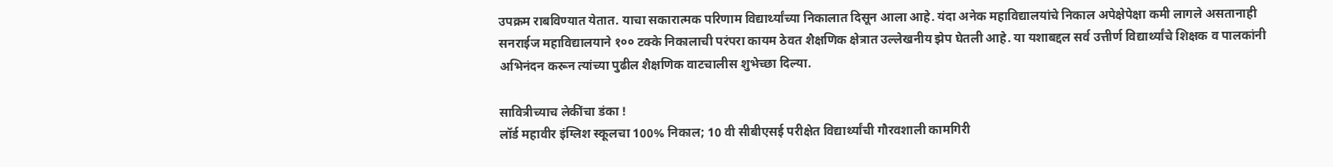उपक्रम राबविण्यात येतात. याचा सकारात्मक परिणाम विद्यार्थ्यांच्या निकालात दिसून आला आहे. यंदा अनेक महाविद्यालयांचे निकाल अपेक्षेपेक्षा कमी लागले असतानाही सनराईज महाविद्यालयाने १०० टक्के निकालाची परंपरा कायम ठेवत शैक्षणिक क्षेत्रात उल्लेखनीय झेप घेतली आहे. या यशाबद्दल सर्व उत्तीर्ण विद्यार्थ्यांचे शिक्षक व पालकांनी अभिनंदन करून त्यांच्या पुढील शैक्षणिक वाटचालीस शुभेच्छा दिल्या.

सावित्रीच्याच लेकींचा डंका !
लॉर्ड महावीर इंग्लिश स्कूलचा 100% निकाल; 10 वी सीबीएसई परीक्षेत विद्यार्थ्यांची गौरवशाली कामगिरी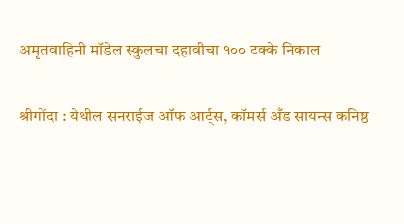अमृतवाहिनी मॉडेल स्कुलचा दहावीचा १०० टक्के निकाल

श्रीगोंदा : येथील सनराईज ऑफ आर्ट्स, कॉमर्स अँड सायन्स कनिष्ठ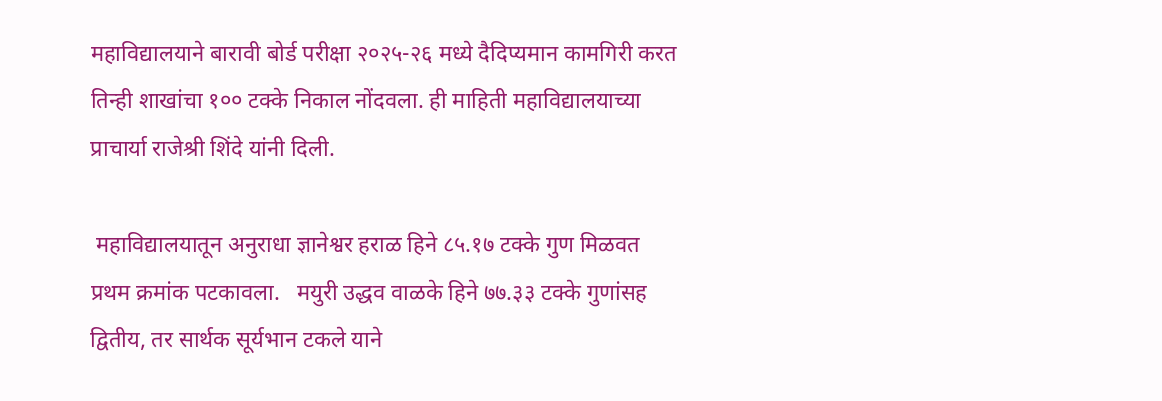महाविद्यालयाने बारावी बोर्ड परीक्षा २०२५-२६ मध्ये दैदिप्यमान कामगिरी करत तिन्ही शाखांचा १०० टक्के निकाल नोंदवला. ही माहिती महाविद्यालयाच्या प्राचार्या राजेश्री शिंदे यांनी दिली.

 महाविद्यालयातून अनुराधा ज्ञानेश्वर हराळ हिने ८५.१७ टक्के गुण मिळवत प्रथम क्रमांक पटकावला.   मयुरी उद्धव वाळके हिने ७७.३३ टक्के गुणांसह द्वितीय, तर सार्थक सूर्यभान टकले याने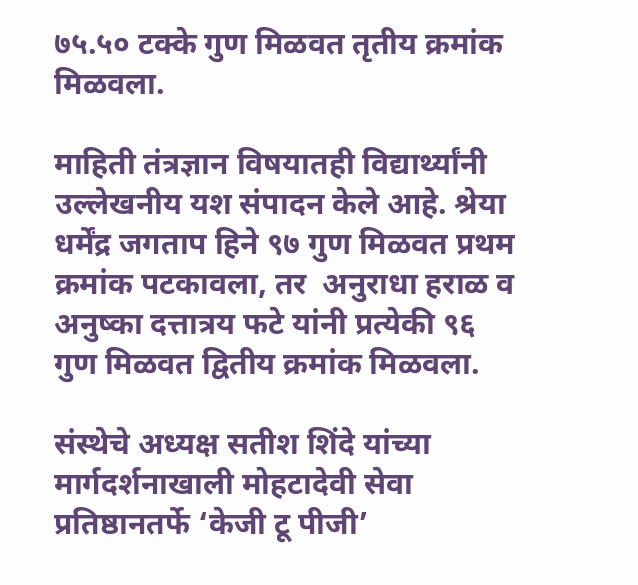७५.५० टक्के गुण मिळवत तृतीय क्रमांक मिळवला.

माहिती तंत्रज्ञान विषयातही विद्यार्थ्यांनी उल्लेखनीय यश संपादन केले आहे. श्रेया धर्मेंद्र जगताप हिने ९७ गुण मिळवत प्रथम क्रमांक पटकावला, तर  अनुराधा हराळ व अनुष्का दत्तात्रय फटे यांनी प्रत्येकी ९६ गुण मिळवत द्वितीय क्रमांक मिळवला.

संस्थेचे अध्यक्ष सतीश शिंदे यांच्या मार्गदर्शनाखाली मोहटादेवी सेवा प्रतिष्ठानतर्फे ‘केजी टू पीजी’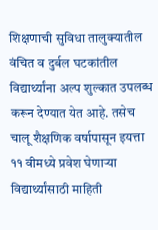शिक्षणाची सुविधा तालुक्यातील वंचित व दुर्बल घटकांतील विद्यार्थ्यांना अल्प शुल्कात उपलब्ध करून देण्यात येत आहे. तसेच चालू शैक्षणिक वर्षापासून इयत्ता ११ वीमध्ये प्रवेश घेणाऱ्या विद्यार्थ्यांसाठी माहिती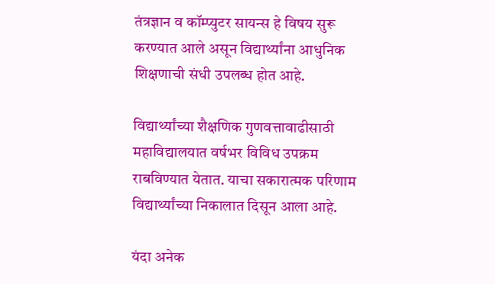तंत्रज्ञान व कॉम्प्युटर सायन्स हे विषय सुरू करण्यात आले असून विद्यार्थ्यांना आधुनिक शिक्षणाची संधी उपलब्ध होत आहे.

विद्यार्थ्यांच्या शैक्षणिक गुणवत्तावाढीसाठी महाविद्यालयात वर्षभर विविध उपक्रम राबविण्यात येतात. याचा सकारात्मक परिणाम विद्यार्थ्यांच्या निकालात दिसून आला आहे.

यंदा अनेक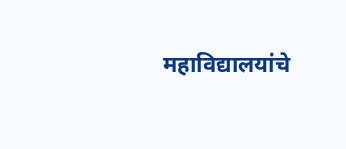महाविद्यालयांचे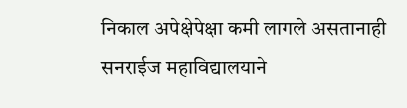निकाल अपेक्षेपेक्षा कमी लागले असतानाही सनराईज महाविद्यालयाने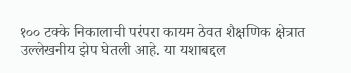१०० टक्के निकालाची परंपरा कायम ठेवत शैक्षणिक क्षेत्रात उल्लेखनीय झेप घेतली आहे. या यशाबद्दल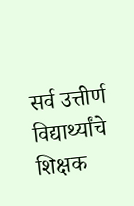सर्व उत्तीर्ण विद्यार्थ्यांचे शिक्षक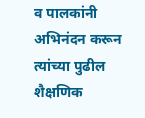व पालकांनी अभिनंदन करून त्यांच्या पुढील शैक्षणिक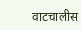वाटचालीस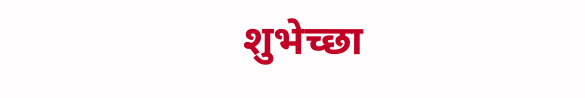शुभेच्छा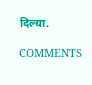दिल्या.

COMMENTS